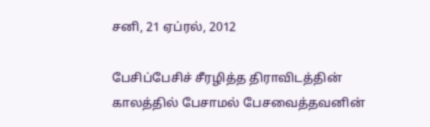சனி, 21 ஏப்ரல், 2012

பேசிப்பேசிச் சீரழித்த திராவிடத்தின் காலத்தில் பேசாமல் பேசவைத்தவனின்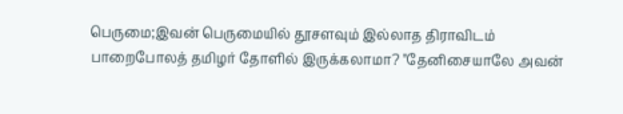பெருமை;இவன் பெருமையில் தூசளவும் இல்லாத திராவிடம் பாறைபோலத் தமிழர் தோளில் இருக்கலாமா? "தேனிசையாலே அவன்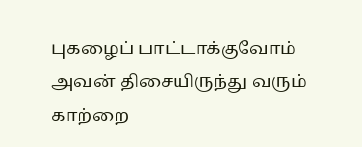புகழைப் பாட்டாக்குவோம் அவன் திசையிருந்து வரும் காற்றை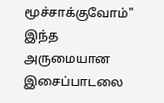மூச்சாக்குவோம்" இந்த அருமையான இசைப்பாடலை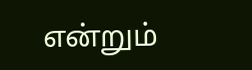என்றும்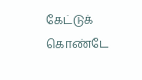கேட்டுக் கொண்டே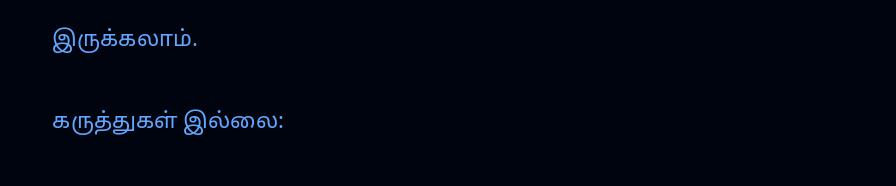இருக்கலாம்.

கருத்துகள் இல்லை: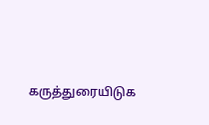கருத்துரையிடுக